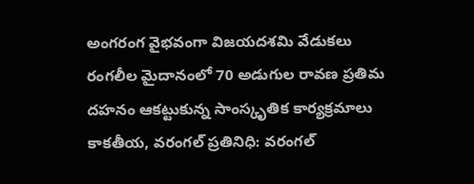అంగరంగ వైభవంగా విజయదశమి వేడుకలు
రంగలీల మైదానంలో 70 అడుగుల రావణ ప్రతిమ దహనం ఆకట్టుకున్న సాంస్కృతిక కార్యక్రమాలు కాకతీయ, వరంగల్ ప్రతినిధి: వరంగల్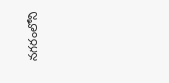నగరంలోని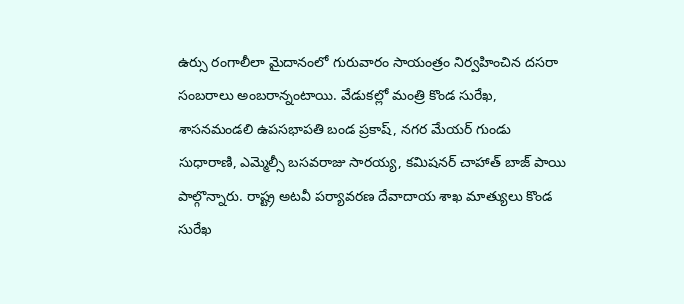ఉర్సు రంగాలీలా మైదానంలో గురువారం సాయంత్రం నిర్వహించిన దసరా సంబరాలు అంబరాన్నంటాయి. వేడుకల్లో మంత్రి కొండ సురేఖ, శాసనమండలి ఉపసభాపతి బండ ప్రకాష్, నగర మేయర్ గుండు సుధారాణి, ఎమ్మెల్సీ బసవరాజు సారయ్య, కమిషనర్ చాహాత్ బాజ్ పాయి పాల్గొన్నారు. రాష్ట్ర అటవీ పర్యావరణ దేవాదాయ శాఖ మాత్యులు కొండ సురేఖ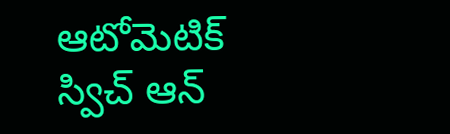ఆటోమెటిక్ స్విచ్ ఆన్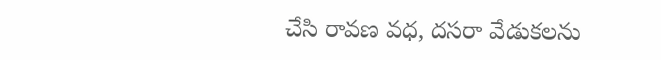చేసి రావణ వధ, దసరా వేడుకలను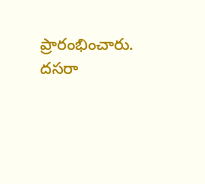ప్రారంభించారు. దసరా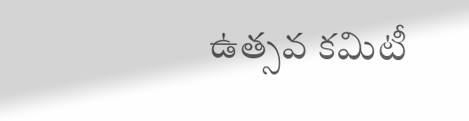ఉత్సవ కమిటీ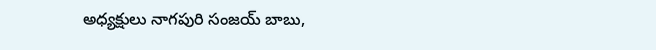అధ్యక్షులు నాగపురి సంజయ్ బాబు,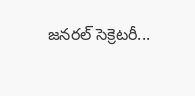జనరల్ సెక్రెటరీ...